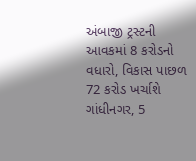અંબાજી ટ્રસ્ટની આવકમાં 8 કરોડનો વધારો, વિકાસ પાછળ 72 કરોડ ખર્ચાશે
ગાંધીનગર, 5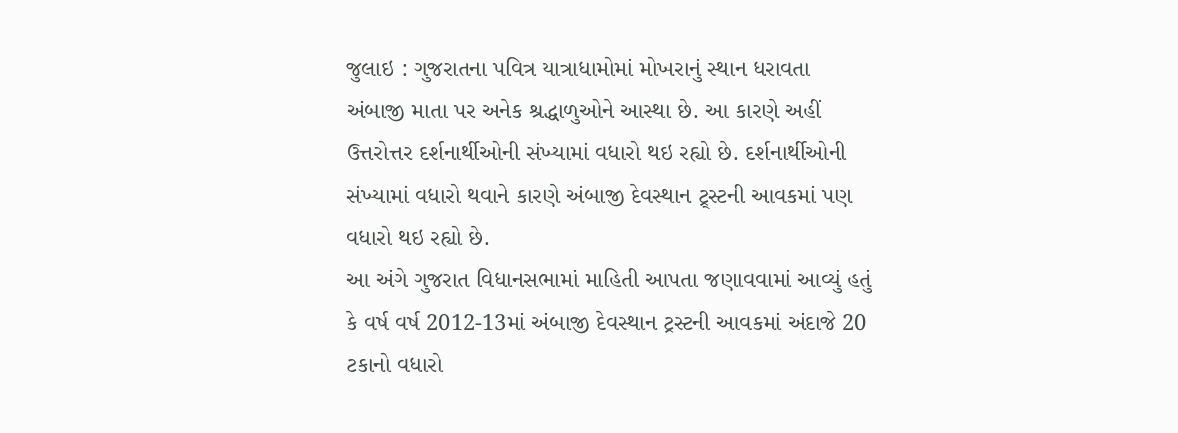જુલાઇ : ગુજરાતના પવિત્ર યાત્રાધામોમાં મોખરાનું સ્થાન ધરાવતા અંબાજી માતા પર અનેક શ્રદ્ધાળુઓને આસ્થા છે. આ કારણે અહીં ઉત્તરોત્તર દર્શનાર્થીઓની સંખ્યામાં વધારો થઇ રહ્યો છે. દર્શનાર્થીઓની સંખ્યામાં વધારો થવાને કારણે અંબાજી દેવસ્થાન ટ્ર્સ્ટની આવકમાં પણ વધારો થઇ રહ્યો છે.
આ અંગે ગુજરાત વિધાનસભામાં માહિતી આપતા જણાવવામાં આવ્યું હતું કે વર્ષ વર્ષ 2012-13માં અંબાજી દેવસ્થાન ટ્રસ્ટની આવકમાં અંદાજે 20 ટકાનો વધારો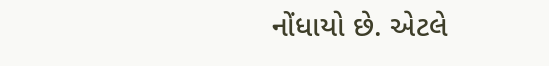નોંધાયો છે. એટલે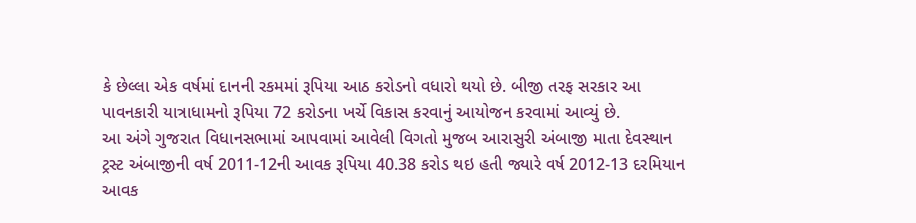કે છેલ્લા એક વર્ષમાં દાનની રકમમાં રૂપિયા આઠ કરોડનો વધારો થયો છે. બીજી તરફ સરકાર આ પાવનકારી યાત્રાધામનો રૂપિયા 72 કરોડના ખર્ચે વિકાસ કરવાનું આયોજન કરવામાં આવ્યું છે.
આ અંગે ગુજરાત વિધાનસભામાં આપવામાં આવેલી વિગતો મુજબ આરાસુરી અંબાજી માતા દેવસ્થાન ટ્રસ્ટ અંબાજીની વર્ષ 2011-12ની આવક રૂપિયા 40.38 કરોડ થઇ હતી જ્યારે વર્ષ 2012-13 દરમિયાન આવક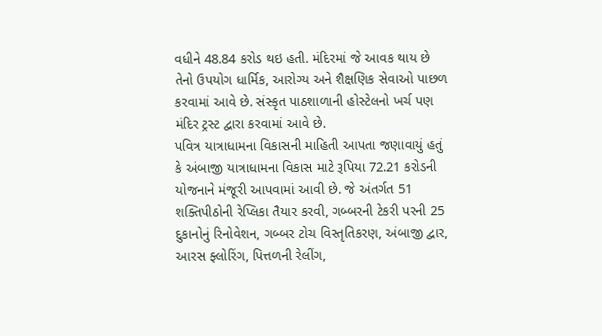વધીને 48.84 કરોડ થઇ હતી. મંદિરમાં જે આવક થાય છે તેનો ઉપયોગ ધાર્મિક, આરોગ્ય અને શૈક્ષણિક સેવાઓ પાછળ કરવામાં આવે છે. સંસ્કૃત પાઠશાળાની હોસ્ટેલનો ખર્ચ પણ મંદિર ટ્રસ્ટ દ્વારા કરવામાં આવે છે.
પવિત્ર યાત્રાધામના વિકાસની માહિતી આપતા જણાવાયું હતું કે અંબાજી યાત્રાધામના વિકાસ માટે રૂપિયા 72.21 કરોડની યોજનાને મંજૂરી આપવામાં આવી છે. જે અંતર્ગત 51 શક્તિપીઠોની રેપ્લિકા તૈયાર કરવી, ગબ્બરની ટેકરી પરની 25 દુકાનોનું રિનોવેશન, ગબ્બર ટોચ વિસ્તૃતિકરણ, અંબાજી દ્વાર, આરસ ફ્લોરિંગ, પિત્તળની રેલીંગ,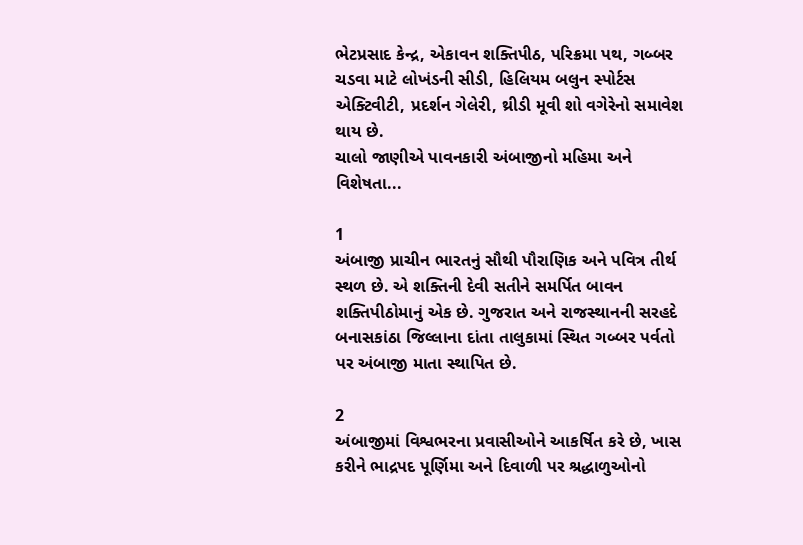ભેટપ્રસાદ કેન્દ્ર, એકાવન શક્તિપીઠ, પરિક્રમા પથ, ગબ્બર ચડવા માટે લોખંડની સીડી, હિલિયમ બલુન સ્પોર્ટસ એક્ટિવીટી, પ્રદર્શન ગેલેરી, થ્રીડી મૂવી શો વગેરેનો સમાવેશ થાય છે.
ચાલો જાણીએ પાવનકારી અંબાજીનો મહિમા અને વિશેષતા...

1
અંબાજી પ્રાચીન ભારતનું સૌથી પૌરાણિક અને પવિત્ર તીર્થ સ્થળ છે. એ શક્તિની દેવી સતીને સમર્પિત બાવન શક્તિપીઠોમાનું એક છે. ગુજરાત અને રાજસ્થાનની સરહદે બનાસકાંઠા જિલ્લાના દાંતા તાલુકામાં સ્થિત ગબ્બર પર્વતો પર અંબાજી માતા સ્થાપિત છે.

2
અંબાજીમાં વિશ્વભરના પ્રવાસીઓને આકર્ષિત કરે છે, ખાસ કરીને ભાદ્રપદ પૂર્ણિમા અને દિવાળી પર શ્રદ્ધાળુઓનો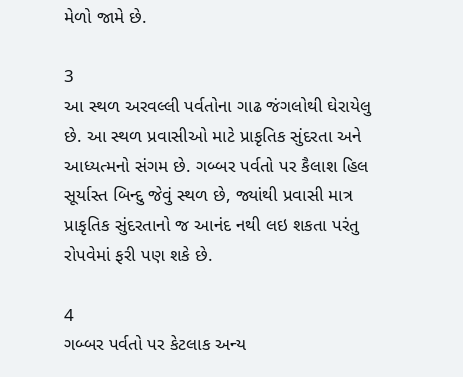મેળો જામે છે.

3
આ સ્થળ અરવલ્લી પર્વતોના ગાઢ જંગલોથી ઘેરાયેલુ છે. આ સ્થળ પ્રવાસીઓ માટે પ્રાકૃતિક સુંદરતા અને આધ્યત્મનો સંગમ છે. ગબ્બર પર્વતો પર કૈલાશ હિલ સૂર્યાસ્ત બિન્દુ જેવું સ્થળ છે, જ્યાંથી પ્રવાસી માત્ર પ્રાકૃતિક સુંદરતાનો જ આનંદ નથી લઇ શકતા પરંતુ રોપવેમાં ફરી પણ શકે છે.

4
ગબ્બર પર્વતો પર કેટલાક અન્ય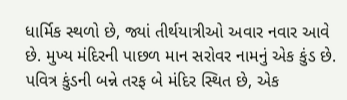ધાર્મિક સ્થળો છે, જ્યાં તીર્થયાત્રીઓ અવાર નવાર આવે છે. મુખ્ય મંદિરની પાછળ માન સરોવર નામનું એક કુંડ છે. પવિત્ર કુંડની બન્ને તરફ બે મંદિર સ્થિત છે, એક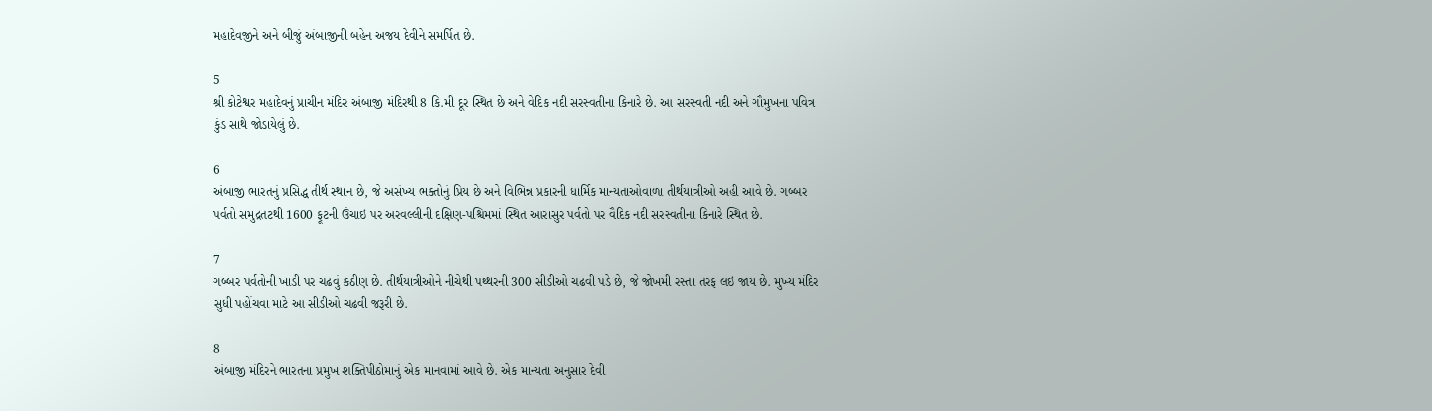મહાદેવજીને અને બીજું અંબાજીની બહેન અજય દેવીને સમર્પિત છે.

5
શ્રી કોટેશ્વર મહાદેવનું પ્રાચીન મંદિર અંબાજી મંદિરથી 8 કિ.મી દૂર સ્થિત છે અને વેદિક નદી સરસ્વતીના કિનારે છે. આ સરસ્વતી નદી અને ગૌમુખના પવિત્ર કુંડ સાથે જોડાયેલું છે.

6
અંબાજી ભારતનું પ્રસિદ્ધ તીર્થ સ્થાન છે, જે અસંખ્ય ભક્તોનું પ્રિય છે અને વિભિન્ન પ્રકારની ધાર્મિક માન્યતાઓવાળા તીર્થયાત્રીઓ અહી આવે છે. ગબ્બર પર્વતો સમુદ્રતટથી 1600 ફૂટની ઉંચાઇ પર અરવલ્લીની દક્ષિણ-પશ્ચિમમાં સ્થિત આરાસુર પર્વતો પર વૈદિક નદી સરસ્વતીના કિનારે સ્થિત છે.

7
ગબ્બર પર્વતોની ખાડી પર ચઢવું કઠીણ છે. તીર્થયાત્રીઓને નીચેથી પથ્થરની 300 સીડીઓ ચઢવી પડે છે, જે જોખમી રસ્તા તરફ લઇ જાય છે. મુખ્ય મંદિર સુધી પહોંચવા માટે આ સીડીઓ ચઢવી જરૂરી છે.

8
અંબાજી મંદિરને ભારતના પ્રમુખ શક્તિપીઠોમાનું એક માનવામાં આવે છે. એક માન્યતા અનુસાર દેવી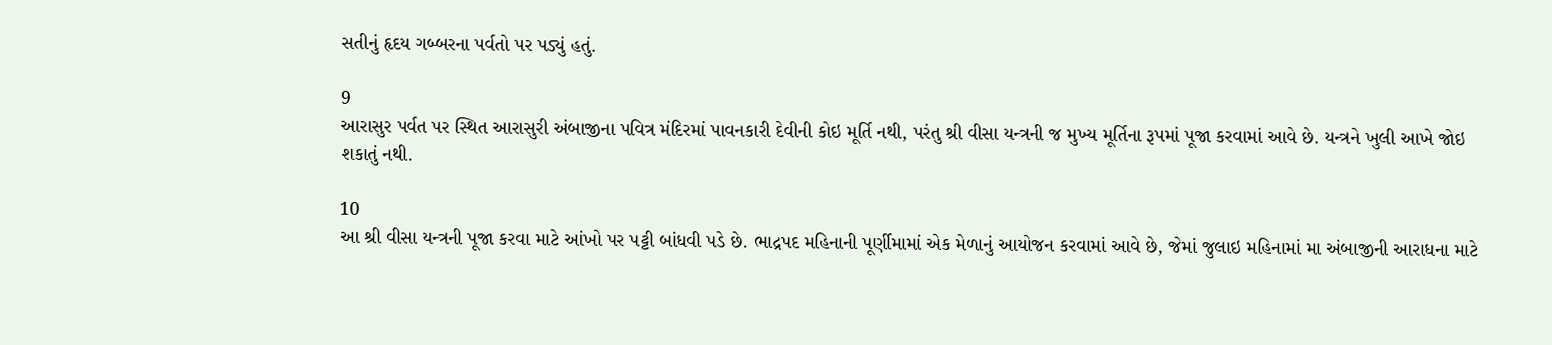સતીનું હૃદય ગબ્બરના પર્વતો પર પડ્યું હતું.

9
આરાસુર પર્વત પર સ્થિત આરાસુરી અંબાજીના પવિત્ર મંદિરમાં પાવનકારી દેવીની કોઇ મૂર્તિ નથી, પરંતુ શ્રી વીસા યન્ત્રની જ મુખ્ય મૂર્તિના રૂપમાં પૂજા કરવામાં આવે છે. યન્ત્રને ખુલી આખે જોઇ શકાતું નથી.

10
આ શ્રી વીસા યન્ત્રની પૂજા કરવા માટે આંખો પર પટ્ટી બાંધવી પડે છે. ભાદ્રપદ મહિનાની પૂર્ણીમામાં એક મેળાનું આયોજન કરવામાં આવે છે, જેમાં જુલાઇ મહિનામાં મા અંબાજીની આરાધના માટે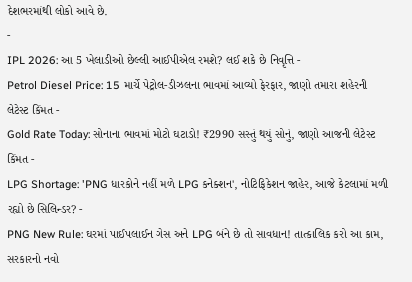દેશભરમાંથી લોકો આવે છે.
-
IPL 2026: આ 5 ખેલાડીઓ છેલ્લી આઈપીએલ રમશે? લઈ શકે છે નિવૃત્તિ -
Petrol Diesel Price: 15 માર્ચે પેટ્રોલ-ડીઝલના ભાવમાં આવ્યો ફેરફાર, જાણો તમારા શહેરની લેટેસ્ટ કિંમત -
Gold Rate Today: સોનાના ભાવમાં મોટો ઘટાડો! ₹2990 સસ્તું થયું સોનું, જાણો આજની લેટેસ્ટ કિંમત -
LPG Shortage: 'PNG ધારકોને નહીં મળે LPG કનેક્શન', નોટિફિકેશન જાહેર, આજે કેટલામાં મળી રહ્યો છે સિલિન્ડર? -
PNG New Rule: ઘરમાં પાઈપલાઈન ગેસ અને LPG બંને છે તો સાવધાન! તાત્કાલિક કરો આ કામ, સરકારનો નવો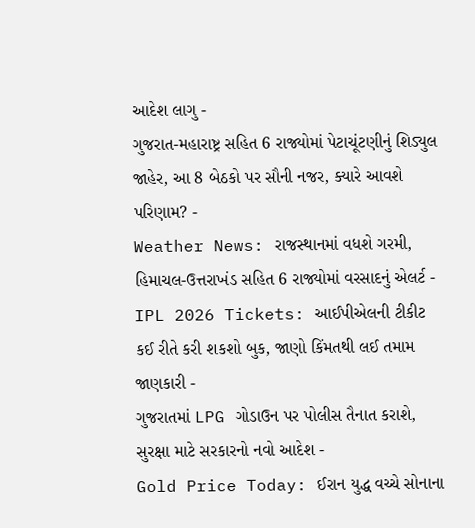આદેશ લાગુ -
ગુજરાત-મહારાષ્ટ્ર સહિત 6 રાજ્યોમાં પેટાચૂંટણીનું શિડ્યુલ જાહેર, આ 8 બેઠકો પર સૌની નજર, ક્યારે આવશે પરિણામ? -
Weather News: રાજસ્થાનમાં વધશે ગરમી, હિમાચલ-ઉત્તરાખંડ સહિત 6 રાજ્યોમાં વરસાદનું એલર્ટ -
IPL 2026 Tickets: આઈપીએલની ટીકીટ કઈ રીતે કરી શકશો બુક, જાણો કિંમતથી લઈ તમામ જાણકારી -
ગુજરાતમાં LPG ગોડાઉન પર પોલીસ તૈનાત કરાશે, સુરક્ષા માટે સરકારનો નવો આદેશ -
Gold Price Today: ઈરાન યુદ્ધ વચ્ચે સોનાના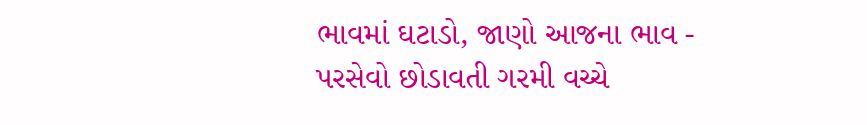ભાવમાં ઘટાડો, જાણો આજના ભાવ -
પરસેવો છોડાવતી ગરમી વચ્ચે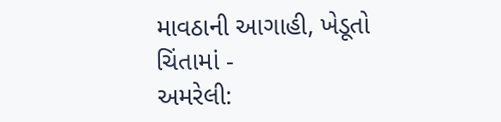માવઠાની આગાહી, ખેડૂતો ચિંતામાં -
અમરેલી: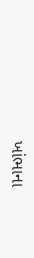ખાંભાના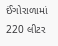ઈંગોરાળામાં 220 લીટર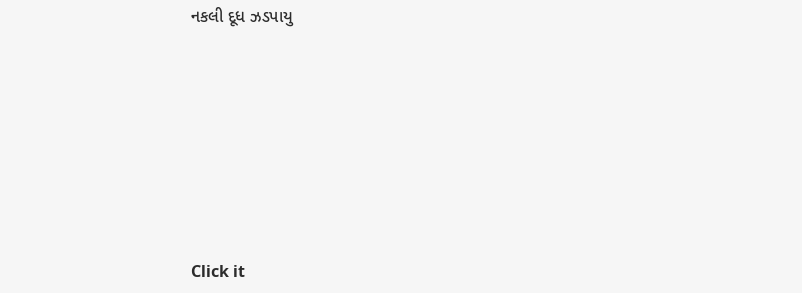નકલી દૂધ ઝડપાયુ








Click it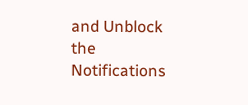and Unblock the Notifications